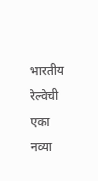भारतीय रेल्वेची एका नव्या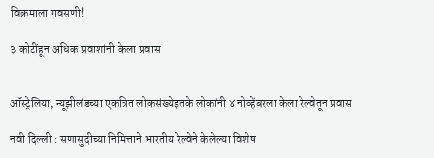विक्रमाला गवसणी!

३ कोटींहून अधिक प्रवाशांनी केला प्रवास


ऑस्ट्रेलिया, न्यूझीलंडच्या एकत्रित लोकसंख्येइतके लोकांनी ४ नोव्हेंबरला केला रेल्वेतून प्रवास

नवी दिल्ली : सणासुदीच्या निमित्ताने भारतीय रेल्वेने केलेल्या विशेष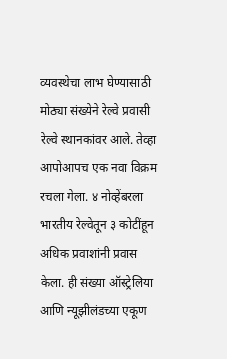व्यवस्थेचा लाभ घेण्यासाठी मोठ्या संख्येने रेल्वे प्रवासी रेल्वे स्थानकांवर आले. तेव्हा आपोआपच एक नवा विक्रम रचला गेला. ४ नोव्हेंबरला भारतीय रेल्वेतून ३ कोटींहून अधिक प्रवाशांनी प्रवास केला. ही संख्या ऑस्ट्रेलिया आणि न्यूझीलंडच्या एकूण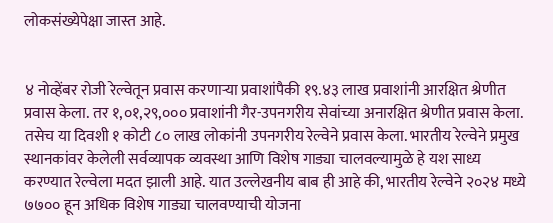लोकसंख्येपेक्षा जास्त आहे.


४ नोव्हेंबर रोजी रेल्वेतून प्रवास करणाऱ्या प्रवाशांपैकी १९.४३ लाख प्रवाशांनी आरक्षित श्रेणीत प्रवास केला. तर १,०१,२९,००० प्रवाशांनी गैर-उपनगरीय सेवांच्या अनारक्षित श्रेणीत प्रवास केला. तसेच या दिवशी १ कोटी ८० लाख लोकांनी उपनगरीय रेल्वेने प्रवास केला. भारतीय रेल्वेने प्रमुख स्थानकांवर केलेली सर्वव्यापक व्यवस्था आणि विशेष गाड्या चालवल्यामुळे हे यश साध्य करण्यात रेल्वेला मदत झाली आहे. यात उल्लेखनीय बाब ही आहे की, भारतीय रेल्वेने २०२४ मध्ये ७७०० हून अधिक विशेष गाड्या चालवण्याची योजना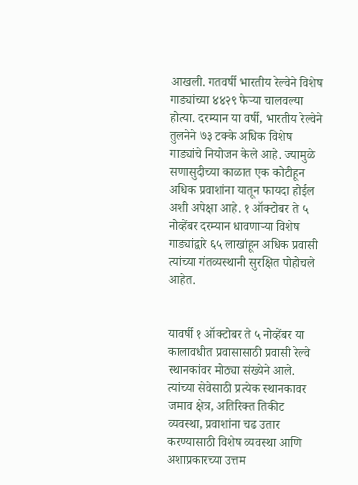आखली. गतवर्षी भारतीय रेल्वेने विशेष गाड्यांच्या ४४२९ फेऱ्या चालवल्या होत्या. दरम्यान या वर्षी, भारतीय रेल्वेने तुलनेने ७३ टक्के अधिक विशेष गाड्यांचे नियोजन केले आहे. ज्यामुळे सणासुदीच्या काळात एक कोटीहून अधिक प्रवाशांना यातून फायदा होईल अशी अपेक्षा आहे. १ ऑक्टोबर ते ५ नोव्हेंबर दरम्यान धावणाऱ्या विशेष गाड्यांद्वारे ६५ लाखांहून अधिक प्रवासी त्यांच्या गंतव्यस्थानी सुरक्षित पोहोचले आहेत.


यावर्षी १ ऑक्टोबर ते ५ नोव्हेंबर या कालावधीत प्रवासासाठी प्रवासी रेल्वे स्थानकांवर मोठ्या संख्येने आले. त्यांच्या सेवेसाठी प्रत्येक स्थानकावर जमाव क्षेत्र, अतिरिक्त तिकीट व्यवस्था, प्रवाशांना चढ उतार करण्यासाठी विशेष व्यवस्था आणि अशाप्रकारच्या उत्तम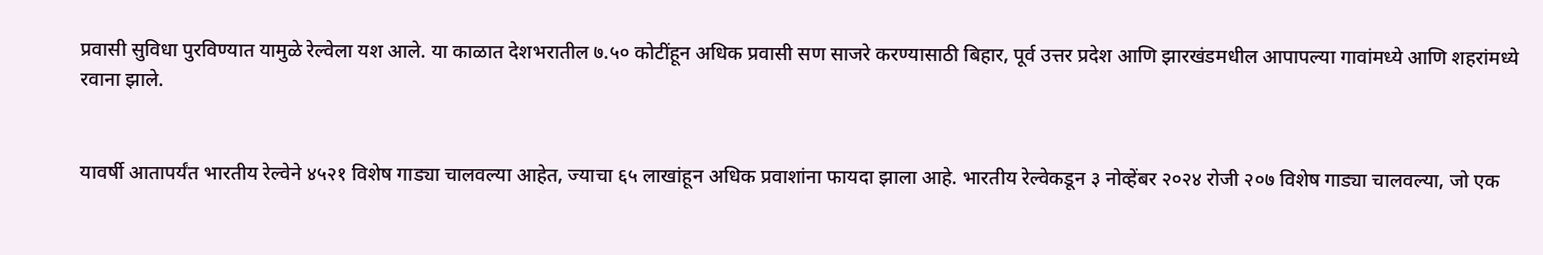प्रवासी सुविधा पुरविण्यात यामुळे रेल्वेला यश आले. या काळात देशभरातील ७.५० कोटींहून अधिक प्रवासी सण साजरे करण्यासाठी बिहार, पूर्व उत्तर प्रदेश आणि झारखंडमधील आपापल्या गावांमध्ये आणि शहरांमध्ये रवाना झाले.


यावर्षी आतापर्यंत भारतीय रेल्वेने ४५२१ विशेष गाड्या चालवल्या आहेत, ज्याचा ६५ लाखांहून अधिक प्रवाशांना फायदा झाला आहे. भारतीय रेल्वेकडून ३ नोव्हेंबर २०२४ रोजी २०७ विशेष गाड्या चालवल्या, जो एक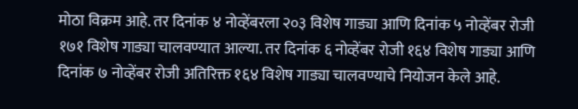मोठा विक्रम आहे. तर दिनांक ४ नोव्हेंबरला २०३ विशेष गाड्या आणि दिनांक ५ नोव्हेंबर रोजी १७१ विशेष गाड्या चालवण्यात आल्या. तर दिनांक ६ नोव्हेंबर रोजी १६४ विशेष गाड्या आणि दिनांक ७ नोव्हेंबर रोजी अतिरिक्त १६४ विशेष गाड्या चालवण्याचे नियोजन केले आहे.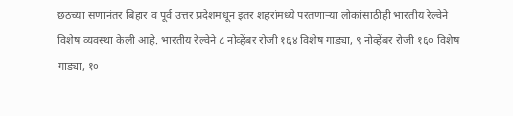छठच्या सणानंतर बिहार व पूर्व उत्तर प्रदेशमधून इतर शहरांमध्ये परतणाऱ्या लोकांसाठीही भारतीय रेल्वेने विशेष व्यवस्था केली आहे. भारतीय रेल्वेने ८ नोव्हेंबर रोजी १६४ विशेष गाड्या, ९ नोव्हेंबर रोजी १६० विशेष गाड्या, १०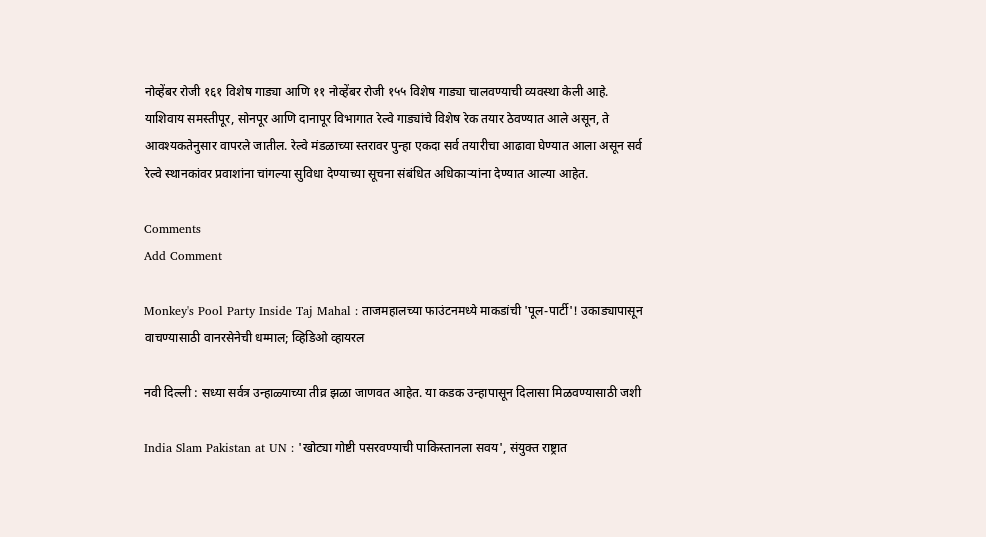नोव्हेंबर रोजी १६१ विशेष गाड्या आणि ११ नोव्हेंबर रोजी १५५ विशेष गाड्या चालवण्याची व्यवस्था केली आहे. याशिवाय समस्तीपूर, सोनपूर आणि दानापूर विभागात रेल्वे गाड्यांचे विशेष रेक तयार ठेवण्यात आले असून, ते आवश्यकतेनुसार वापरले जातील. रेल्वे मंडळाच्या स्तरावर पुन्हा एकदा सर्व तयारीचा आढावा घेण्यात आला असून सर्व रेल्वे स्थानकांवर प्रवाशांना चांगल्या सुविधा देण्याच्या सूचना संबंधित अधिकाऱ्यांना देण्यात आल्या आहेत.

Comments
Add Comment

Monkey's Pool Party Inside Taj Mahal : ताजमहालच्या फाउंटनमध्ये माकडांची 'पूल-पार्टी'! उकाड्यापासून वाचण्यासाठी वानरसेनेची धम्माल; व्हिडिओ व्हायरल

नवी दिल्ली : सध्या सर्वत्र उन्हाळ्याच्या तीव्र झळा जाणवत आहेत. या कडक उन्हापासून दिलासा मिळवण्यासाठी जशी

India Slam Pakistan at UN : 'खोट्या गोष्टी पसरवण्याची पाकिस्तानला सवय', संयुक्त राष्ट्रात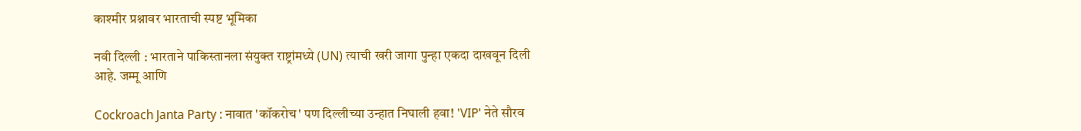काश्मीर प्रश्नावर भारताची स्पष्ट भूमिका

नवी दिल्ली : भारताने पाकिस्तानला संयुक्त राष्ट्रांमध्ये (UN) त्याची खरी जागा पुन्हा एकदा दाखवून दिली आहे. जम्मू आणि

Cockroach Janta Party : नावात 'कॉकरोच' पण दिल्लीच्या उन्हात निघाली हवा! 'VIP' नेते सौरव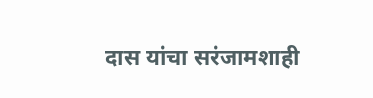दास यांचा सरंजामशाही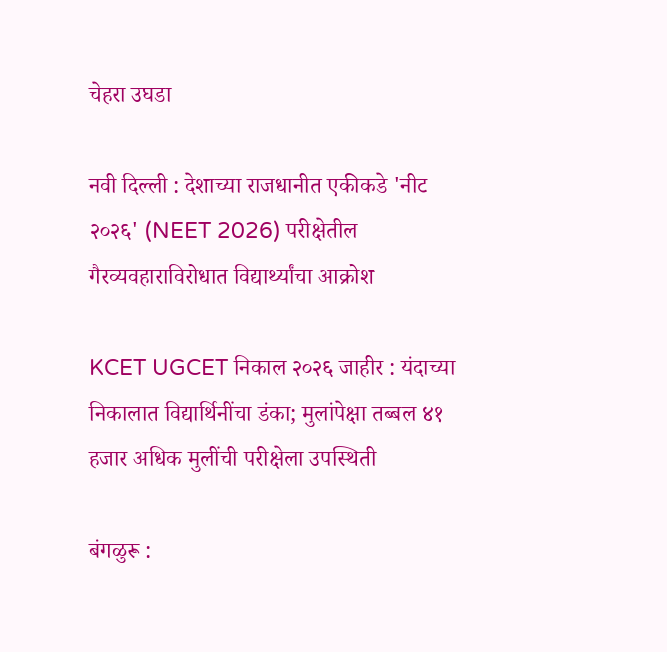चेहरा उघडा

नवी दिल्ली : देशाच्या राजधानीत एकीकडे 'नीट २०२६' (NEET 2026) परीक्षेतील गैरव्यवहाराविरोधात विद्यार्थ्यांचा आक्रोश

KCET UGCET निकाल २०२६ जाहीर : यंदाच्या निकालात विद्यार्थिनींचा डंका; मुलांपेक्षा तब्बल ४१ हजार अधिक मुलींची परीक्षेला उपस्थिती

बंगळुरू :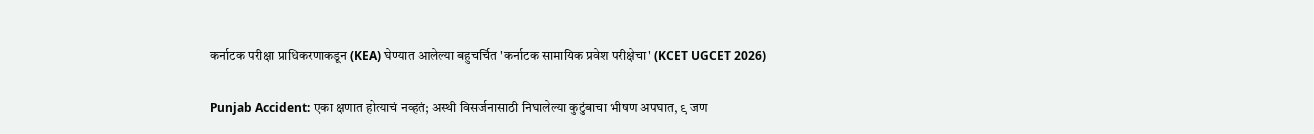कर्नाटक परीक्षा प्राधिकरणाकडून (KEA) घेण्यात आलेल्या बहुचर्चित 'कर्नाटक सामायिक प्रवेश परीक्षेचा' (KCET UGCET 2026)

Punjab Accident: एका क्षणात होत्याचं नव्हतं; अस्थी विसर्जनासाठी निघालेल्या कुटुंबाचा भीषण अपघात, ९ जण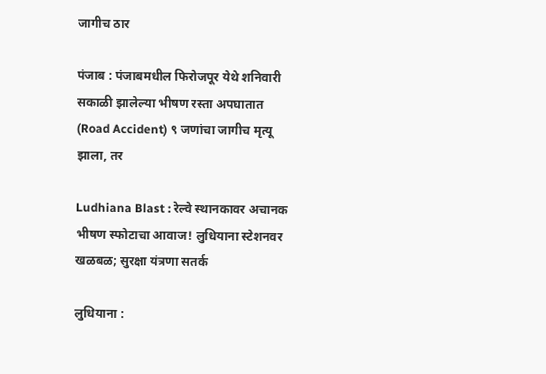जागीच ठार

पंजाब : पंजाबमधील फिरोजपूर येथे शनिवारी सकाळी झालेल्या भीषण रस्ता अपघातात (Road Accident) ९ जणांचा जागीच मृत्यू झाला, तर

Ludhiana Blast : रेल्वे स्थानकावर अचानक भीषण स्फोटाचा आवाज! लुधियाना स्टेशनवर खळबळ; सुरक्षा यंत्रणा सतर्क

लुधियाना :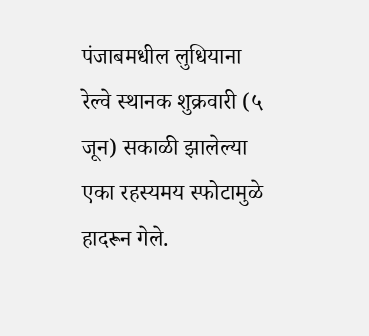पंजाबमधील लुधियाना रेल्वे स्थानक शुक्रवारी (५ जून) सकाळी झालेल्या एका रहस्यमय स्फोटामुळे हादरून गेले.